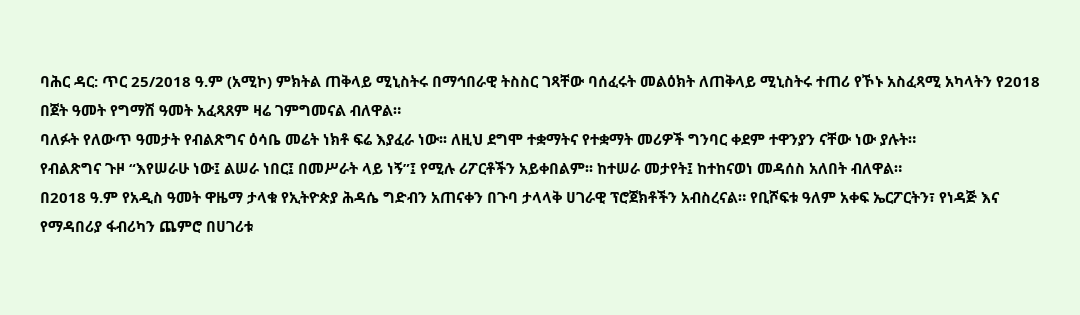ባሕር ዳር: ጥር 25/2018 ዓ.ም (አሚኮ) ምክትል ጠቅላይ ሚኒስትሩ በማኅበራዊ ትስስር ገጻቸው ባሰፈሩት መልዕክት ለጠቅላይ ሚኒስትሩ ተጠሪ የኾኑ አስፈጻሚ አካላትን የ2018 በጀት ዓመት የግማሽ ዓመት አፈጻጸም ዛሬ ገምግመናል ብለዋል።
ባለፉት የለውጥ ዓመታት የብልጽግና ዕሳቤ መሬት ነክቶ ፍሬ እያፈራ ነው፡፡ ለዚህ ደግሞ ተቋማትና የተቋማት መሪዎች ግንባር ቀደም ተዋንያን ናቸው ነው ያሉት።
የብልጽግና ጉዞ “እየሠራሁ ነው፤ ልሠራ ነበር፤ በመሥራት ላይ ነኝ”፤ የሚሉ ሪፖርቶችን አይቀበልም፡፡ ከተሠራ መታየት፤ ከተከናወነ መዳሰስ አለበት ብለዋል።
በ2018 ዓ.ም የአዲስ ዓመት ዋዜማ ታላቁ የኢትዮጵያ ሕዳሴ ግድብን አጠናቀን በጉባ ታላላቅ ሀገራዊ ፕሮጀክቶችን አብስረናል። የቢሾፍቱ ዓለም አቀፍ ኤርፖርትን፣ የነዳጅ እና የማዳበሪያ ፋብሪካን ጨምሮ በሀገሪቱ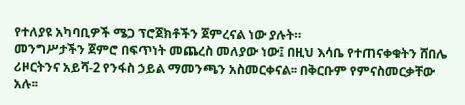የተለያዩ አካባቢዎች ሜጋ ፕሮጀክቶችን ጀምረናል ነው ያሉት።
መንግሥታችን ጀምሮ በፍጥነት መጨረስ መለያው ነው፤ በዚህ እሳቤ የተጠናቀቁትን ሸበሌ ሪዞርትንና አይሻ-2 የንፋስ ኃይል ማመንጫን አስመርቀናል፡፡ በቅርቡም የምናስመርቃቸው አሉ፡፡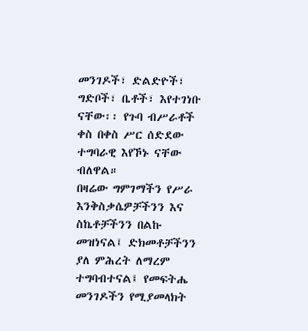መንገዶች፣ ድልድዮች፣ ግድቦች፣ ቤቶች፣ እየተገነቡ ናቸው፡፡ የጉባ ብሥራቶች ቀስ በቀስ ሥር ሰድደው ተግባራዊ እየኾኑ ናቸው ብለዋል።
በዛሬው ግምገማችን የሥራ እንቅስቃሴዎቻችንን እና ስኬቶቻችንን በልኩ መዝነናል፤ ድክመቶቻችንን ያለ ምሕረት ለማረም ተግባብተናል፤ የመፍትሔ መንገዶችን የሚያመላክት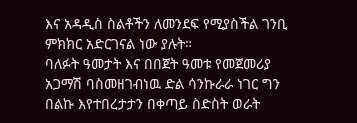እና አዳዲስ ስልቶችን ለመንደፍ የሚያስችል ገንቢ ምክክር አድርገናል ነው ያሉት።
ባለፉት ዓመታት እና በበጀት ዓመቱ የመጀመሪያ አጋማሽ ባስመዘገብነዉ ድል ሳንኩራራ ነገር ግን በልኩ እየተበረታታን በቀጣይ ስድስት ወራት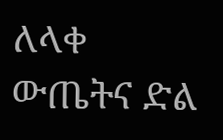ለላቀ ውጤትና ድል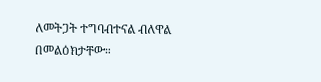ለመትጋት ተግባብተናል ብለዋል በመልዕክታቸው።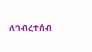ለኅብረተሰብ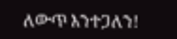ለውጥ እንተጋለን!